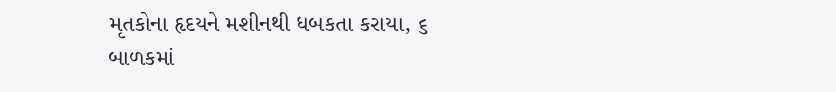મૃતકોના હૃદયને મશીનથી ધબકતા કરાયા, ૬ બાળકમાં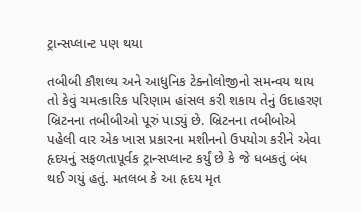ટ્રાન્સપ્લાન્ટ પણ થયા

તબીબી કૌશલ્ય અને આધુનિક ટેક્નોલોજીનો સમન્વય થાય તો કેવું ચમત્કારિક પરિણામ હાંસલ કરી શકાય તેનું ઉદાહરણ બ્રિટનના તબીબીઓ પૂરું પાડ્યું છે. બ્રિટનના તબીબોએ પહેલી વાર એક ખાસ પ્રકારના મશીનનો ઉપયોગ કરીને એવા હૃદયનું સફળતાપૂર્વક ટ્રાન્સપ્લાન્ટ કર્યું છે કે જે ધબકતું બંધ થઈ ગયું હતું. મતલબ કે આ હૃદય મૃત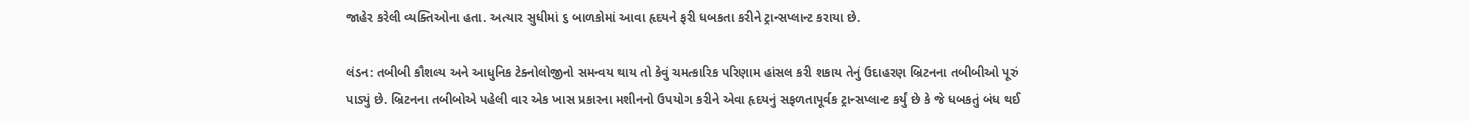જાહેર કરેલી વ્યક્તિઓના હતા. અત્યાર સુધીમાં ૬ બાળકોમાં આવા હૃદયને ફરી ધબકતા કરીને ટ્રાન્સપ્લાન્ટ કરાયા છે.

લંડન: તબીબી કૌશલ્ય અને આધુનિક ટેક્નોલોજીનો સમન્વય થાય તો કેવું ચમત્કારિક પરિણામ હાંસલ કરી શકાય તેનું ઉદાહરણ બ્રિટનના તબીબીઓ પૂરું પાડ્યું છે. બ્રિટનના તબીબોએ પહેલી વાર એક ખાસ પ્રકારના મશીનનો ઉપયોગ કરીને એવા હૃદયનું સફળતાપૂર્વક ટ્રાન્સપ્લાન્ટ કર્યું છે કે જે ધબકતું બંધ થઈ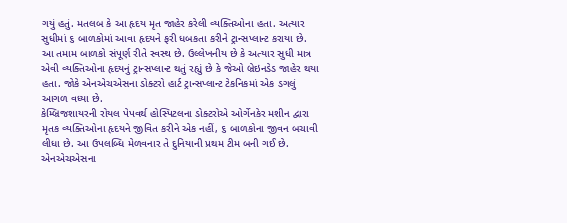ગયું હતું. મતલબ કે આ હૃદય મૃત જાહેર કરેલી વ્યક્તિઓના હતા. અત્યાર સુધીમાં ૬ બાળકોમાં આવા હૃદયને ફરી ધબકતા કરીને ટ્રાન્સપ્લાન્ટ કરાયા છે.
આ તમામ બાળકો સંપૂર્ણ રીતે સ્વસ્થ છે. ઉલ્લેખનીય છે કે અત્યાર સુધી માત્ર એવી વ્યક્તિઓના હૃદયનું ટ્રાન્સપ્લાન્ટ થતું રહ્યું છે કે જેઓ બ્રેઇનડેડ જાહેર થયા હતા. જોકે એનએચએસના ડોક્ટરો હાર્ટ ટ્રાન્સપ્લાન્ટ ટેકનિકમાં એક ડગલું આગળ વધ્યા છે.
કેમ્બ્રિજશાયરની રોયલ પેપવર્થ હોસ્પિટલના ડોક્ટરોએ ઓર્ગેનકેર મશીન દ્વારા મૃતક વ્યક્તિઓના હૃદયને જીવિત કરીને એક નહીં, ૬ બાળકોના જીવન બચાવી લીધા છે. આ ઉપલબ્ધિ મેળવનાર તે દુનિયાની પ્રથમ ટીમ બની ગઈ છે.
એનએચએસના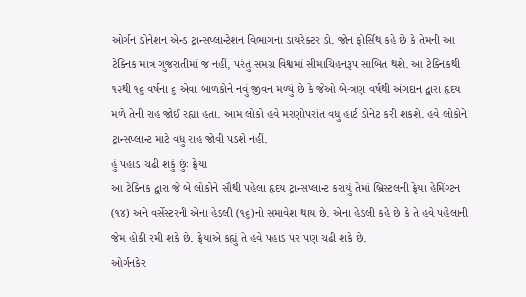ઓર્ગન ડોનેશન એન્ડ ટ્રાન્સપ્લાન્ટેશન વિભાગના ડાયરેક્ટર ડો. જોન ફોર્સિથ કહે છે કે તેમની આ ટેક્નિક માત્ર ગુજરાતીમાં જ નહીં, પરંતુ સમગ્ર વિશ્વમાં સીમાચિહનરૂપ સાબિત થશે. આ ટેક્નિકથી ૧૨થી ૧૬ વર્ષના ૬ એવા બાળકોને નવું જીવન મળ્યું છે કે જેઓ બે-ત્રણ વર્ષથી અંગદાન દ્વારા હૃદય મળે તેની રાહ જોઈ રહ્યા હતા. આમ લોકો હવે મરણોપરાંત વધુ હાર્ટ ડોનેટ કરી શકશે. હવે લોકોને ટ્રાન્સપ્લાન્ટ માટે વધુ રાહ જોવી પડશે નહીં.
હું પહાડ ચઢી શકું છુંઃ ફ્રેયા
આ ટેક્નિક દ્વારા જે બે લોકોને સૌથી પહેલા હૃદય ટ્રાન્સપ્લાન્ટ કરાયું તેમાં બ્રિસ્ટલની ફ્રેયા હેમિંગ્ટન (૧૪) અને વર્સેસ્ટરની એના હેડલી (૧૬)નો સમાવેશ થાય છે. એના હેડલી કહે છે કે તે હવે પહેલાની જેમ હોકી રમી શકે છે. ફ્રેયાએ કહ્યું તે હવે પહાડ પર પણ ચઢી શકે છે.
ઓર્ગનકેર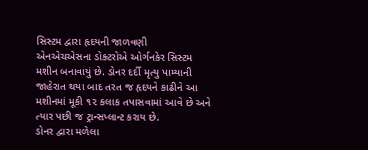સિસ્ટમ દ્વારા હૃદયની જાળવણી
એનએચએસના ડોક્ટરોએ ઓર્ગનકેર સિસ્ટમ મશીન બનાવાયું છે. ડોનર દર્દી મૃત્યુ પામ્યાની જાહેરાત થયા બાદ તરત જ હૃદયને કાઢીને આ મશીનમાં મૂકી ૧૨ કલાક તપાસવામાં આવે છે અને ત્યાર પછી જ ટ્રાન્સપ્લાન્ટ કરાય છે.
ડોનર દ્વારા મળેલા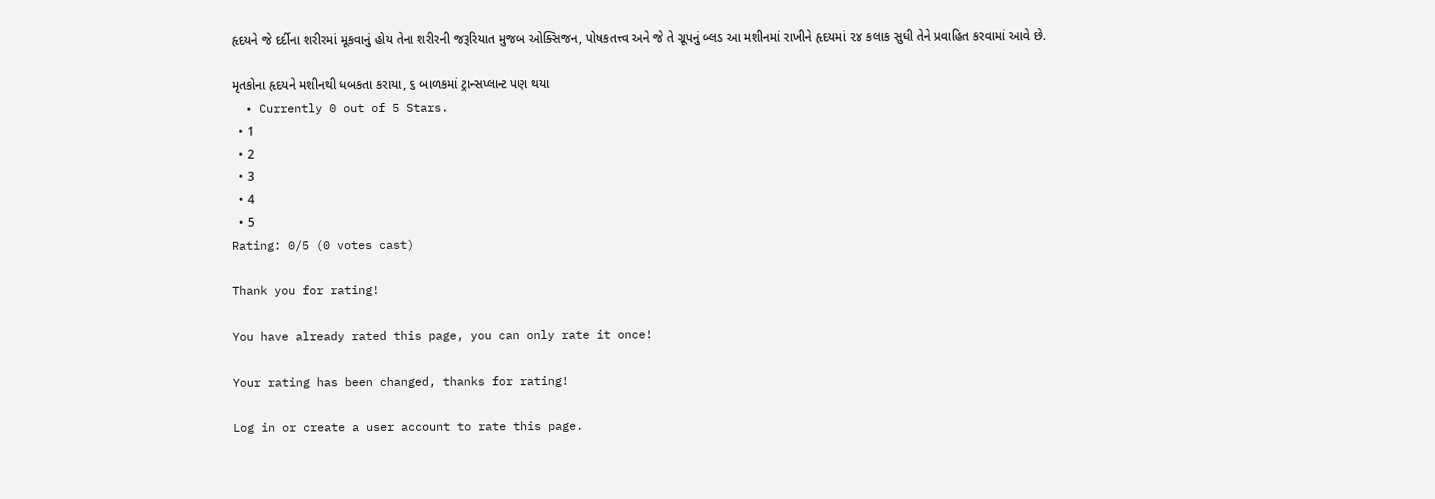હૃદયને જે દર્દીના શરીરમાં મૂકવાનું હોય તેના શરીરની જરૂરિયાત મુજબ ઓક્સિજન, પોષકતત્ત્વ અને જે તે ગ્રૂપનું બ્લડ આ મશીનમાં રાખીને હૃદયમાં ૨૪ કલાક સુધી તેને પ્રવાહિત કરવામાં આવે છે.

મૃતકોના હૃદયને મશીનથી ધબકતા કરાયા, ૬ બાળકમાં ટ્રાન્સપ્લાન્ટ પણ થયા
  • Currently 0 out of 5 Stars.
  • 1
  • 2
  • 3
  • 4
  • 5
Rating: 0/5 (0 votes cast)

Thank you for rating!

You have already rated this page, you can only rate it once!

Your rating has been changed, thanks for rating!

Log in or create a user account to rate this page.